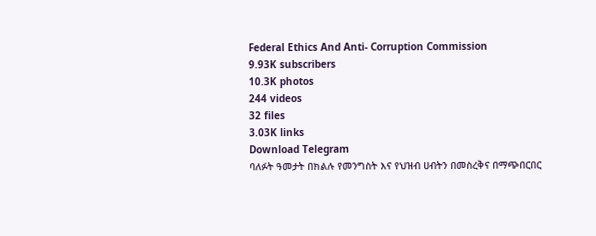Federal Ethics And Anti- Corruption Commission
9.93K subscribers
10.3K photos
244 videos
32 files
3.03K links
Download Telegram
ባለፉት ዓመታት በክልሉ የመንግስት እና የህዝብ ሀብትን በመስረቅና በማጭበርበር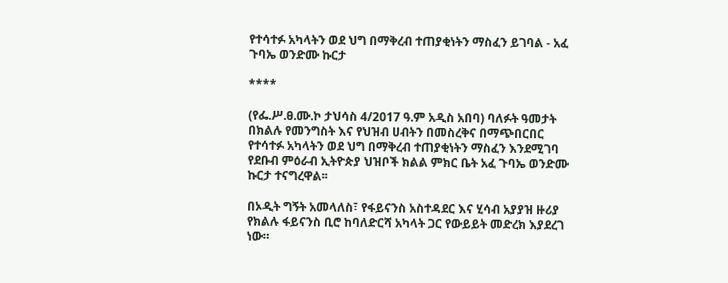የተሳተፉ አካላትን ወደ ህግ በማቅረብ ተጠያቂነትን ማስፈን ይገባል - አፈ ጉባኤ ወንድሙ ኩርታ

****

(የፌ.ሥ.ፀ.ሙ.ኮ ታህሳስ 4/2017 ዓ.ም አዲስ አበባ) ባለፉት ዓመታት በክልሉ የመንግስት እና የህዝብ ሀብትን በመስረቅና በማጭበርበር የተሳተፉ አካላትን ወደ ህግ በማቅረብ ተጠያቂነትን ማስፈን እንደሚገባ የደቡብ ምዕራብ ኢትዮጵያ ህዝቦች ክልል ምክር ቤት አፈ ጉባኤ ወንድሙ ኩርታ ተናግረዋል፡፡

በኦዲት ግኝት አመላለስ፣ የፋይናንስ አስተዳደር እና ሂሳብ አያያዝ ዙሪያ የክልሉ ፋይናንስ ቢሮ ከባለድርሻ አካላት ጋር የውይይት መድረክ እያደረገ ነው።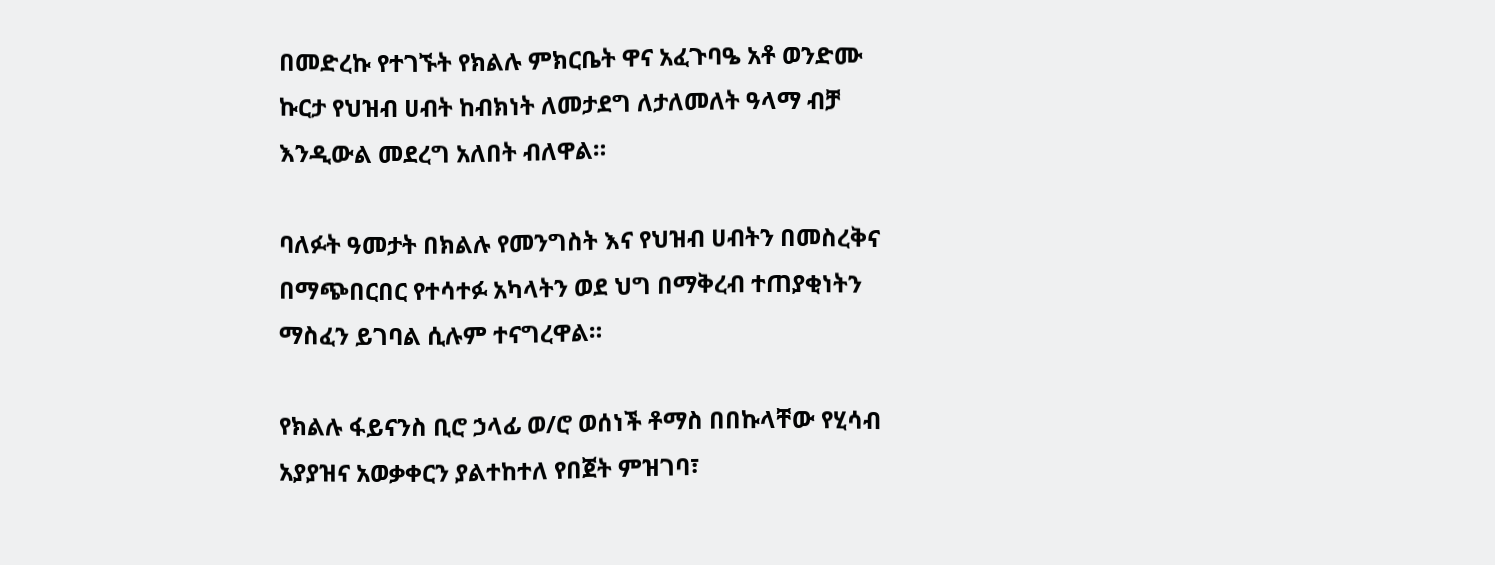በመድረኩ የተገኙት የክልሉ ምክርቤት ዋና አፈጉባዔ አቶ ወንድሙ ኩርታ የህዝብ ሀብት ከብክነት ለመታደግ ለታለመለት ዓላማ ብቻ እንዲውል መደረግ አለበት ብለዋል።

ባለፉት ዓመታት በክልሉ የመንግስት እና የህዝብ ሀብትን በመስረቅና በማጭበርበር የተሳተፉ አካላትን ወደ ህግ በማቅረብ ተጠያቂነትን ማስፈን ይገባል ሲሉም ተናግረዋል።

የክልሉ ፋይናንስ ቢሮ ኃላፊ ወ/ሮ ወሰነች ቶማስ በበኩላቸው የሂሳብ አያያዝና አወቃቀርን ያልተከተለ የበጀት ምዝገባ፣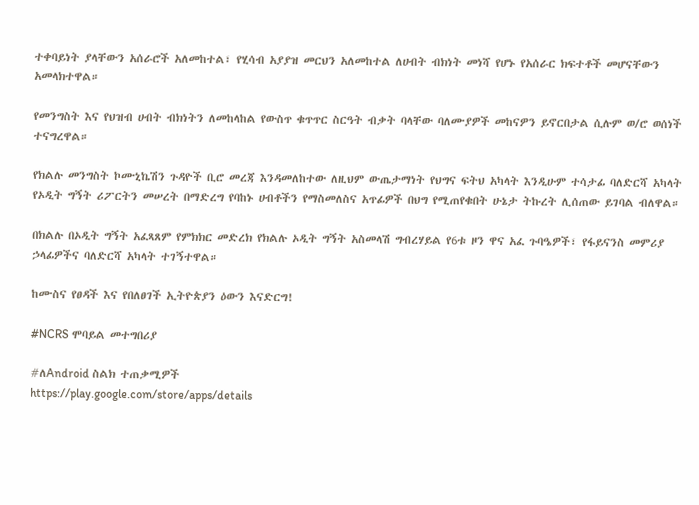ተቀባይነት ያላቸውን አሰራሮች አለመከተል፣ የሂሳብ አያያዝ መርህን አለመከተል ለሀብት ብክነት መነሻ የሆኑ የአሰራር ክፍተቶች መሆናቸውን አመላክተዋል።

የመንግስት እና የህዝብ ሀብት ብክነትን ለመከላከል የውስጥ ቁጥጥር ስርዓት ብቃት ባላቸው ባለሙያዎች መከናዎን ይኖርበታል ሲሉም ወ/ሮ ወሰነች ተናግረዋል።

የክልሉ መንግስት ኮሙኒኬሽን ጉዳዮች ቢሮ መረጃ እንዳመለከተው ለዚህም ውጤታማነት የህግና ፍትህ አካላት እንዲሁም ተሳታፊ ባለድርሻ አካላት የኦዲት ግኝት ሪፖርትን መሠረት በማድረግ የባከኑ ሀብቶችን የማስመለስና አጥፊዎች በህግ የሚጠየቁበት ሁኔታ ትኩረት ሊሰጠው ይገባል ብለዋል።

በክልሉ በኦዲት ግኝት አፈጻጸም የምክክር መድረክ የክልሉ ኦዲት ግኝት አስመላሽ ግብረሃይል የ6ቱ ዞን ዋና አፈ ጉባዔዎች፣ የፋይናንስ መምሪያ ኃላፊዎችና ባለድርሻ አካላት ተገኝተዋል።

ከሙስና የፀዳች እና የበለፀገች ኢትዮጵያን ዕውን እናድርግ!

#NCRS ሞባይል መተግበሪያ

#ለAndroid ስልክ ተጠቃሚዎች
https://play.google.com/store/apps/details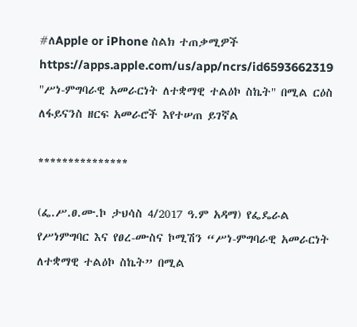#ለApple or iPhone ስልክ ተጠቃሚዎች
https://apps.apple.com/us/app/ncrs/id6593662319
"ሥነ-ምግባራዊ አመራርነት ለተቋማዊ ተልዕኮ ስኬት" በሚል ርዕስ ለፋይናንስ ዘርፍ አመራሮች እየተሠጠ ይገኛል

***************

(ፌ.ሥ.ፀ.ሙ.ኮ ታህሳስ 4/2017 ዓ.ም አዳማ) የፌዴራል የሥነምግባር እና የፀረ-ሙስና ኮሚሽን “ሥነ-ምግባራዊ አመራርነት ለተቋማዊ ተልዕኮ ስኬት” በሚል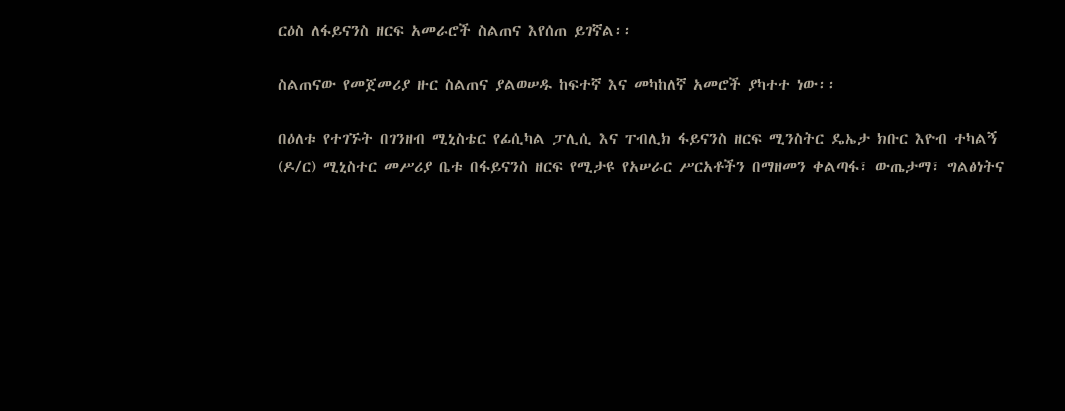ርዕስ ለፋይናንስ ዘርፍ አመራሮች ስልጠና እየሰጠ ይገኛል፡፡

ስልጠናው የመጀመሪያ ዙር ስልጠና ያልወሠዱ ከፍተኛ እና መካከለኛ አመሮች ያካተተ ነው፡፡

በዕለቱ የተገኙት በገንዘብ ሚኒስቴር የፊሲካል ፓሊሲ እና ፐብሊክ ፋይናንስ ዘርፍ ሚንስትር ዴኤታ ክቡር እዮብ ተካልኝ (ዶ/ር) ሚኒስተር መሥሪያ ቤቱ በፋይናንስ ዘርፍ የሚታዩ የአሠራር ሥርአቶችን በማዘመን ቀልጣፋ፣ ውጤታማ፣ ግልፅነትና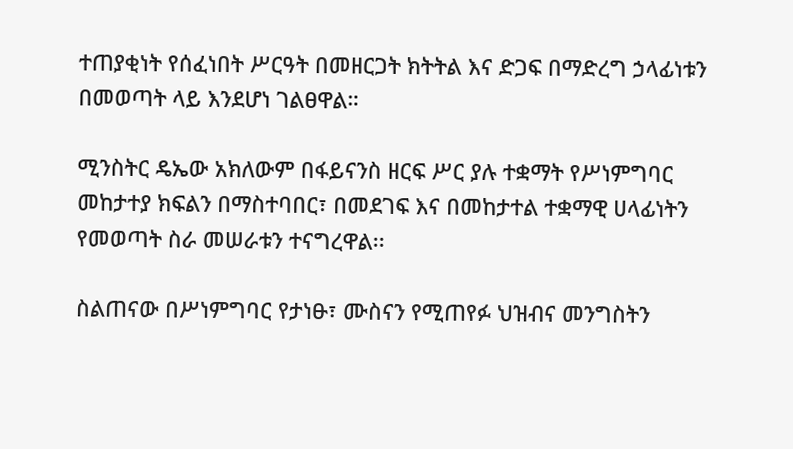ተጠያቂነት የሰፈነበት ሥርዓት በመዘርጋት ክትትል እና ድጋፍ በማድረግ ኃላፊነቱን በመወጣት ላይ እንደሆነ ገልፀዋል።

ሚንስትር ዴኤው አክለውም በፋይናንስ ዘርፍ ሥር ያሉ ተቋማት የሥነምግባር መከታተያ ክፍልን በማስተባበር፣ በመደገፍ እና በመከታተል ተቋማዊ ሀላፊነትን የመወጣት ስራ መሠራቱን ተናግረዋል፡፡

ስልጠናው በሥነምግባር የታነፁ፣ ሙስናን የሚጠየፉ ህዝብና መንግስትን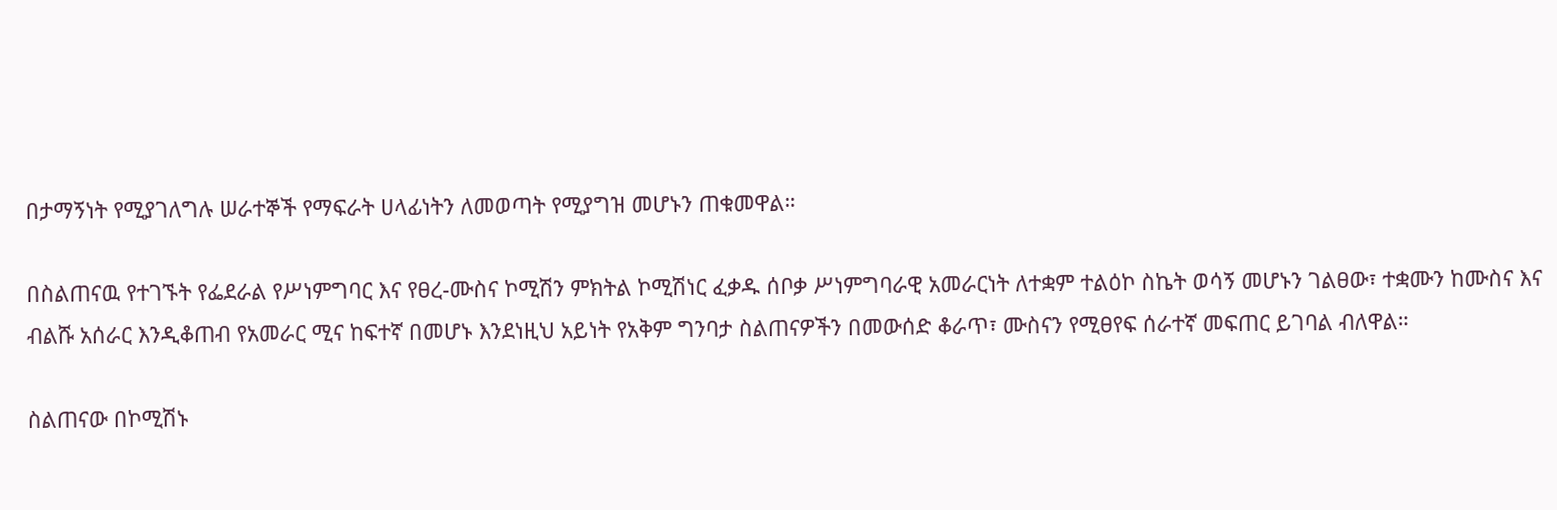በታማኝነት የሚያገለግሉ ሠራተኞች የማፍራት ሀላፊነትን ለመወጣት የሚያግዝ መሆኑን ጠቁመዋል።

በስልጠናዉ የተገኙት የፌደራል የሥነምግባር እና የፀረ-ሙስና ኮሚሽን ምክትል ኮሚሽነር ፈቃዱ ሰቦቃ ሥነምግባራዊ አመራርነት ለተቋም ተልዕኮ ስኬት ወሳኝ መሆኑን ገልፀው፣ ተቋሙን ከሙስና እና ብልሹ አሰራር እንዲቆጠብ የአመራር ሚና ከፍተኛ በመሆኑ እንደነዚህ አይነት የአቅም ግንባታ ስልጠናዎችን በመውሰድ ቆራጥ፣ ሙስናን የሚፀየፍ ሰራተኛ መፍጠር ይገባል ብለዋል።

ስልጠናው በኮሚሽኑ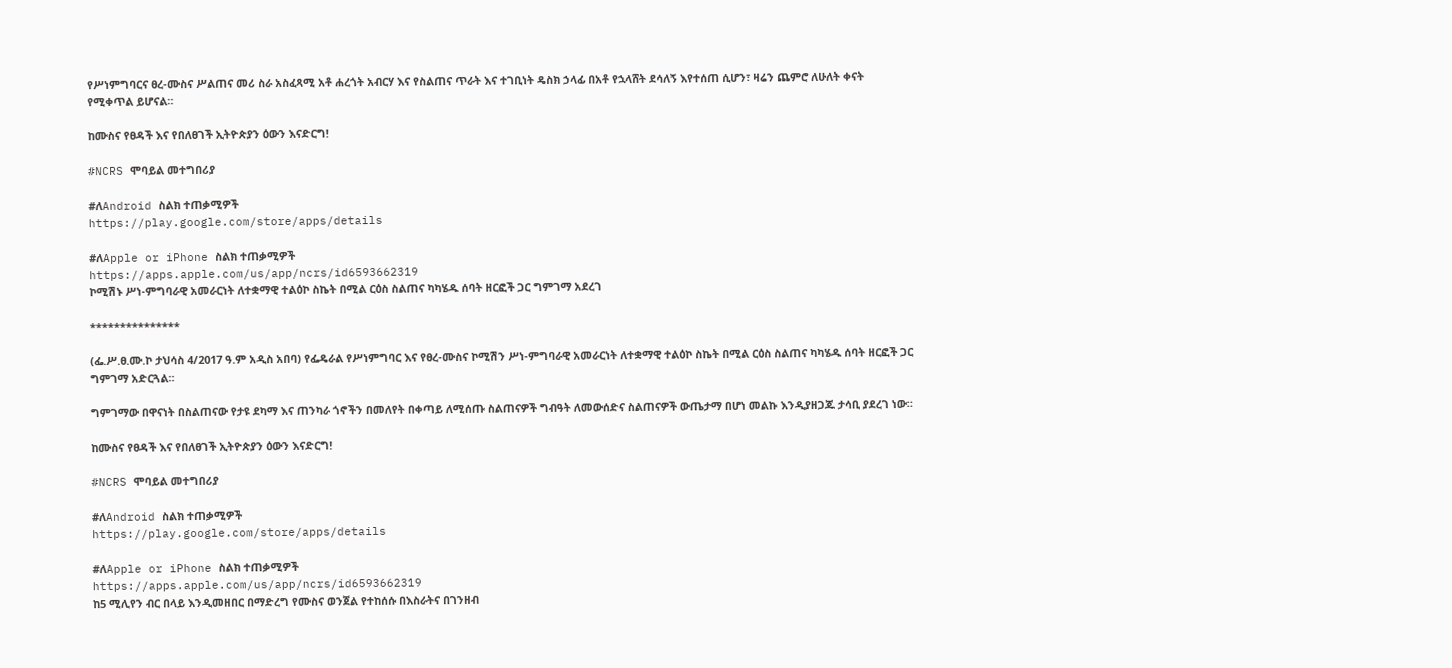የሥነምግባርና ፀረ-ሙስና ሥልጠና መሪ ስራ አስፈጻሚ አቶ ሐረጎት አብርሃ እና የስልጠና ጥራት እና ተገቢነት ዴስክ ኃላፊ በአቶ የኋላሸት ደሳለኝ እየተሰጠ ሲሆን፣ ዛሬን ጨምሮ ለሁለት ቀናት የሚቀጥል ይሆናል።

ከሙስና የፀዳች እና የበለፀገች ኢትዮጵያን ዕውን እናድርግ!

#NCRS ሞባይል መተግበሪያ

#ለAndroid ስልክ ተጠቃሚዎች
https://play.google.com/store/apps/details

#ለApple or iPhone ስልክ ተጠቃሚዎች
https://apps.apple.com/us/app/ncrs/id6593662319
ኮሚሽኑ ሥነ-ምግባራዊ አመራርነት ለተቋማዊ ተልዕኮ ስኬት በሚል ርዕስ ስልጠና ካካሄዱ ሰባት ዘርፎች ጋር ግምገማ አደረገ

***************

(ፌ.ሥ.ፀ.ሙ.ኮ ታህሳስ 4/2017 ዓ.ም አዲስ አበባ) የፌዴራል የሥነምግባር እና የፀረ-ሙስና ኮሚሽን ሥነ-ምግባራዊ አመራርነት ለተቋማዊ ተልዕኮ ስኬት በሚል ርዕስ ስልጠና ካካሄዱ ሰባት ዘርፎች ጋር ግምገማ አድርጓል።

ግምገማው በዋናነት በስልጠናው የታዩ ደካማ እና ጠንካራ ጎኖችን በመለየት በቀጣይ ለሚሰጡ ስልጠናዎች ግብዓት ለመውሰድና ስልጠናዎች ውጤታማ በሆነ መልኩ እንዲያዘጋጁ ታሳቢ ያደረገ ነው።

ከሙስና የፀዳች እና የበለፀገች ኢትዮጵያን ዕውን እናድርግ!

#NCRS ሞባይል መተግበሪያ

#ለAndroid ስልክ ተጠቃሚዎች
https://play.google.com/store/apps/details

#ለApple or iPhone ስልክ ተጠቃሚዎች
https://apps.apple.com/us/app/ncrs/id6593662319
ከ5 ሚሊየን ብር በላይ እንዲመዘበር በማድረግ የሙስና ወንጀል የተከሰሱ በእስራትና በገንዘብ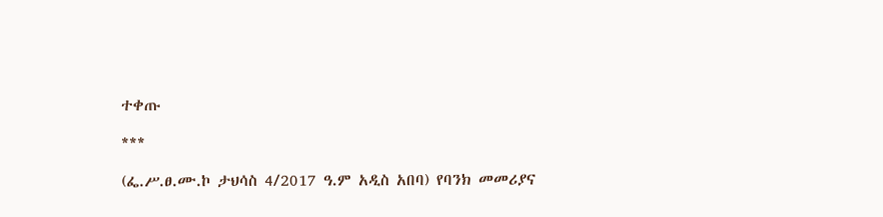ተቀጡ

***

(ፌ.ሥ.ፀ.ሙ.ኮ ታህሳስ 4/2017 ዓ.ም አዲስ አበባ) የባንክ መመሪያና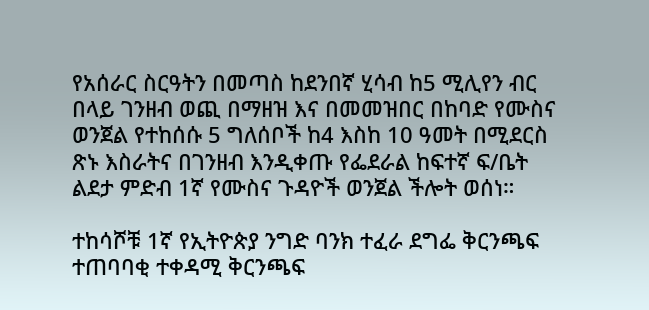የአሰራር ስርዓትን በመጣስ ከደንበኛ ሂሳብ ከ5 ሚሊየን ብር በላይ ገንዘብ ወጪ በማዘዝ እና በመመዝበር በከባድ የሙስና ወንጀል የተከሰሱ 5 ግለሰቦች ከ4 እስከ 10 ዓመት በሚደርስ ጽኑ እስራትና በገንዘብ እንዲቀጡ የፌደራል ከፍተኛ ፍ/ቤት ልደታ ምድብ 1ኛ የሙስና ጉዳዮች ወንጀል ችሎት ወሰነ።

ተከሳሾቹ 1ኛ የኢትዮጵያ ንግድ ባንክ ተፈራ ደግፌ ቅርንጫፍ ተጠባባቂ ተቀዳሚ ቅርንጫፍ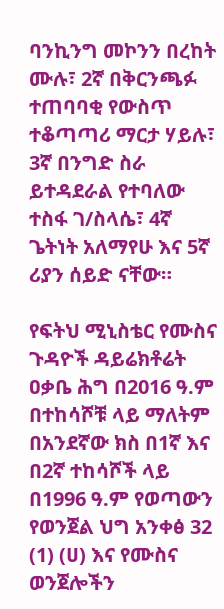ባንኪንግ መኮንን በረከት ሙሉ፣ 2ኛ በቅርንጫፉ ተጠባባቂ የውስጥ ተቆጣጣሪ ማርታ ሃይሉ፣ 3ኛ በንግድ ስራ ይተዳደራል የተባለው ተስፋ ገ/ስላሴ፣ 4ኛ ጌትነት አለማየሁ እና 5ኛ ሪያን ሰይድ ናቸው።

የፍትህ ሚኒስቴር የሙስና ጉዳዮች ዳይሬክቶሬት ዐቃቤ ሕግ በ2016 ዓ.ም በተከሳሾቹ ላይ ማለትም በአንደኛው ክስ በ1ኛ እና በ2ኛ ተከሳሾች ላይ በ1996 ዓ.ም የወጣውን የወንጀል ህግ አንቀፅ 32 (1) (ሀ) እና የሙስና ወንጀሎችን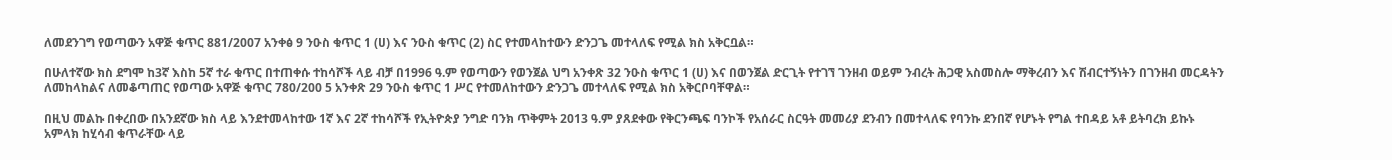ለመደንገግ የወጣውን አዋጅ ቁጥር 881/2007 አንቀፅ 9 ንዑስ ቁጥር 1 (ሀ) እና ንዑስ ቁጥር (2) ስር የተመላከተውን ድንጋጌ መተላለፍ የሚል ክስ አቅርቧል።

በሁለተኛው ክስ ደግሞ ከ3ኛ እስከ 5ኛ ተራ ቁጥር በተጠቀሱ ተከሳሾች ላይ ብቻ በ1996 ዓ.ም የወጣውን የወንጀል ህግ አንቀጽ 32 ንዑስ ቁጥር 1 (ሀ) እና በወንጀል ድርጊት የተገኘ ገንዘብ ወይም ንብረት ሕጋዊ አስመስሎ ማቅረብን እና ሽብርተኝነትን በገንዘብ መርዳትን ለመከላከልና ለመቆጣጠር የወጣው አዋጅ ቁጥር 780/200 5 አንቀጽ 29 ንዑስ ቁጥር 1 ሥር የተመለከተውን ድንጋጌ መተላለፍ የሚል ክስ አቅርቦባቸዋል።

በዚህ መልኩ በቀረበው በአንደኛው ክስ ላይ እንደተመላከተው 1ኛ እና 2ኛ ተከሳሾች የኢትዮጵያ ንግድ ባንክ ጥቅምት 2013 ዓ.ም ያጸደቀው የቅርንጫፍ ባንኮች የአሰራር ስርዓት መመሪያ ደንብን በመተላለፍ የባንኩ ደንበኛ የሆኑት የግል ተበዳይ አቶ ይትባረክ ይኩኑ አምላክ ከሂሳብ ቁጥራቸው ላይ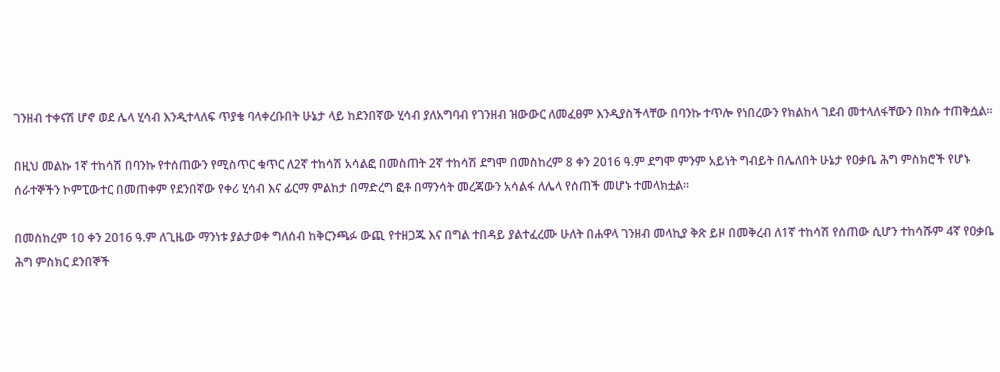ገንዘብ ተቀናሽ ሆኖ ወደ ሌላ ሂሳብ እንዲተላለፍ ጥያቄ ባላቀረቡበት ሁኔታ ላይ ከደንበኛው ሂሳብ ያለአግባብ የገንዘብ ዝውውር ለመፈፀም እንዲያስችላቸው በባንኩ ተጥሎ የነበረውን የክልከላ ገደብ መተላለፋቸውን በክሱ ተጠቅሷል።

በዚህ መልኩ 1ኛ ተከሳሽ በባንኩ የተሰጠውን የሚስጥር ቁጥር ለ2ኛ ተከሳሽ አሳልፎ በመስጠት 2ኛ ተከሳሽ ደግሞ በመስከረም 8 ቀን 2016 ዓ.ም ደግሞ ምንም አይነት ግብይት በሌለበት ሁኔታ የዐቃቤ ሕግ ምስክሮች የሆኑ ሰራተኞችን ኮምፒውተር በመጠቀም የደንበኛው የቀሪ ሂሳብ እና ፊርማ ምልከታ በማድረግ ፎቶ በማንሳት መረጃውን አሳልፋ ለሌላ የሰጠች መሆኑ ተመላክቷል።

በመስከረም 10 ቀን 2016 ዓ.ም ለጊዜው ማንነቱ ያልታወቀ ግለሰብ ከቅርንጫፉ ውጪ የተዘጋጁ እና በግል ተበዳይ ያልተፈረሙ ሁለት በሐዋላ ገንዘብ መላኪያ ቅጽ ይዞ በመቅረብ ለ1ኛ ተከሳሽ የሰጠው ሲሆን ተከሳሹም 4ኛ የዐቃቤ ሕግ ምስክር ደንበኞች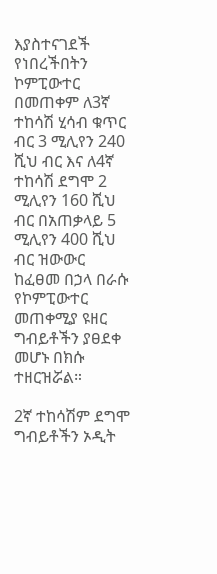እያስተናገደች የነበረችበትን ኮምፒውተር በመጠቀም ለ3ኛ ተከሳሽ ሂሳብ ቁጥር ብር 3 ሚሊየን 240 ሺህ ብር እና ለ4ኛ ተከሳሽ ደግሞ 2 ሚሊየን 160 ሺህ ብር በአጠቃላይ 5 ሚሊየን 400 ሺህ ብር ዝውውር ከፈፀመ በኃላ በራሱ የኮምፒውተር መጠቀሚያ ዩዘር ግብይቶችን ያፀደቀ መሆኑ በክሱ ተዘርዝሯል።

2ኛ ተከሳሽም ደግሞ ግብይቶችን ኦዲት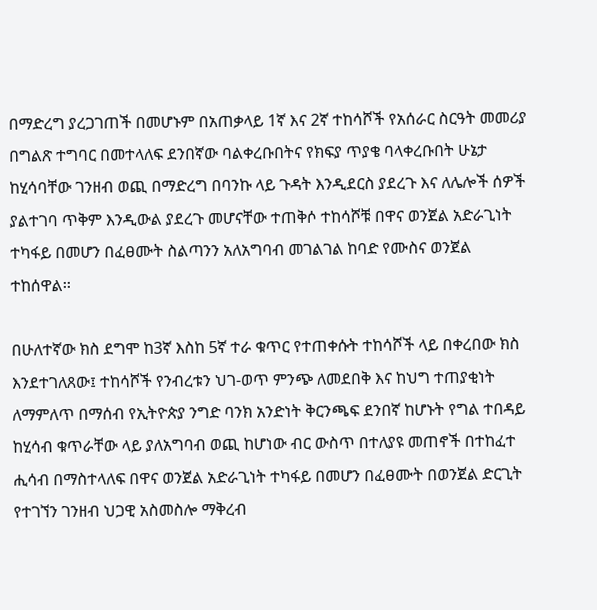በማድረግ ያረጋገጠች በመሆኑም በአጠቃላይ 1ኛ እና 2ኛ ተከሳሾች የአሰራር ስርዓት መመሪያ በግልጽ ተግባር በመተላለፍ ደንበኛው ባልቀረቡበትና የክፍያ ጥያቄ ባላቀረቡበት ሁኔታ ከሂሳባቸው ገንዘብ ወጪ በማድረግ በባንኩ ላይ ጉዳት እንዲደርስ ያደረጉ እና ለሌሎች ሰዎች ያልተገባ ጥቅም እንዲውል ያደረጉ መሆናቸው ተጠቅሶ ተከሳሾቹ በዋና ወንጀል አድራጊነት ተካፋይ በመሆን በፈፀሙት ስልጣንን አለአግባብ መገልገል ከባድ የሙስና ወንጀል ተከሰዋል፡፡

በሁለተኛው ክስ ደግሞ ከ3ኛ እስከ 5ኛ ተራ ቁጥር የተጠቀሱት ተከሳሾች ላይ በቀረበው ክስ እንደተገለጸው፤ ተከሳሾች የንብረቱን ህገ-ወጥ ምንጭ ለመደበቅ እና ከህግ ተጠያቂነት ለማምለጥ በማሰብ የኢትዮጵያ ንግድ ባንክ አንድነት ቅርንጫፍ ደንበኛ ከሆኑት የግል ተበዳይ ከሂሳብ ቁጥራቸው ላይ ያለአግባብ ወጪ ከሆነው ብር ውስጥ በተለያዩ መጠኖች በተከፈተ ሒሳብ በማስተላለፍ በዋና ወንጀል አድራጊነት ተካፋይ በመሆን በፈፀሙት በወንጀል ድርጊት የተገኘን ገንዘብ ህጋዊ አስመስሎ ማቅረብ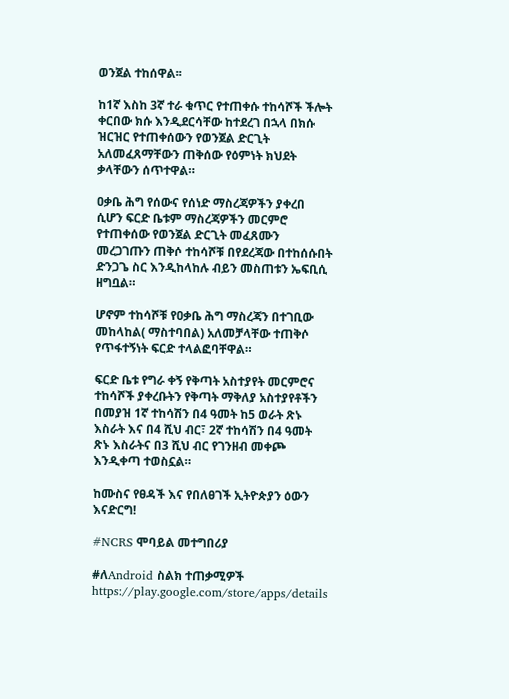ወንጀል ተከሰዋል፡፡

ከ1ኛ እስከ 3ኛ ተራ ቁጥር የተጠቀሱ ተከሳሾች ችሎት ቀርበው ክሱ እንዲደርሳቸው ከተደረገ በኋላ በክሱ ዝርዝር የተጠቀሰውን የወንጀል ድርጊት አለመፈጸማቸውን ጠቅሰው የዕምነት ክህደት ቃላቸውን ሰጥተዋል።

ዐቃቤ ሕግ የሰውና የሰነድ ማስረጃዎችን ያቀረበ ሲሆን ፍርድ ቤቱም ማስረጃዎችን መርምሮ የተጠቀሰው የወንጀል ድርጊት መፈጸሙን መረጋገጡን ጠቅሶ ተከሳሾቹ በየደረጃው በተከሰሱበት ድንጋጌ ስር እንዲከላከሉ ብይን መስጠቱን ኤፍቢሲ ዘግቧል።

ሆኖም ተከሳሾቹ የዐቃቤ ሕግ ማስረጃን በተገቢው መከላከል( ማስተባበል) አለመቻላቸው ተጠቅሶ የጥፋተኝነት ፍርድ ተላልፎባቸዋል።

ፍርድ ቤቱ የግራ ቀኝ የቅጣት አስተያየት መርምሮና ተከሳሾች ያቀረቡትን የቅጣት ማቅለያ አስተያየቶችን በመያዝ 1ኛ ተከሳሽን በ4 ዓመት ከ5 ወራት ጽኑ እስራት እና በ4 ሺህ ብር፣ 2ኛ ተከሳሽን በ4 ዓመት ጽኑ እስራትና በ3 ሺህ ብር የገንዘብ መቀጮ እንዲቀጣ ተወስኗል።

ከሙስና የፀዳች እና የበለፀገች ኢትዮጵያን ዕውን እናድርግ!

#NCRS ሞባይል መተግበሪያ

#ለAndroid ስልክ ተጠቃሚዎች
https://play.google.com/store/apps/details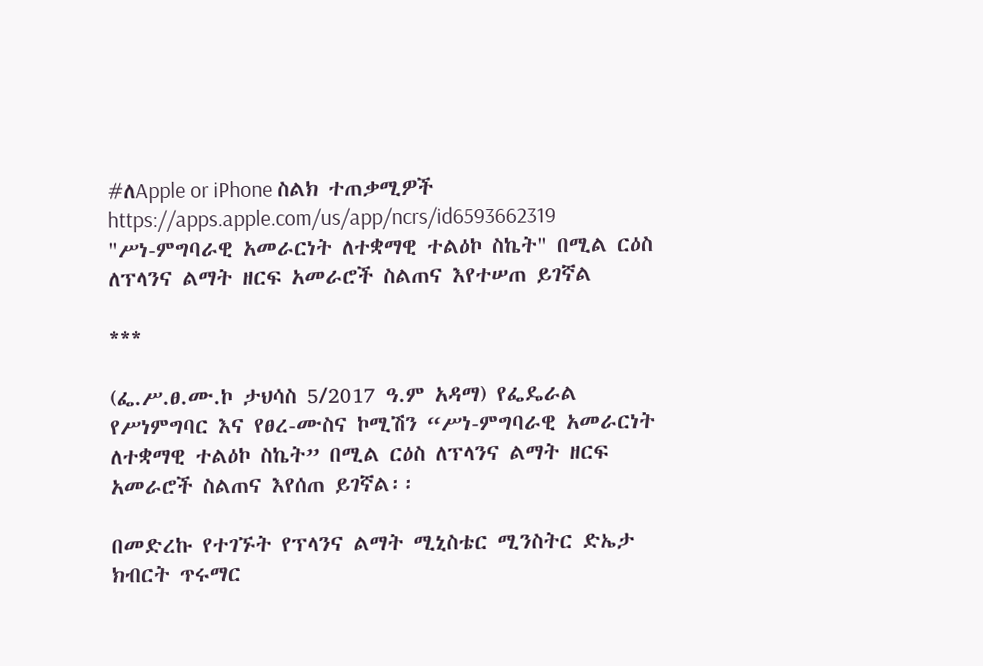#ለApple or iPhone ስልክ ተጠቃሚዎች
https://apps.apple.com/us/app/ncrs/id6593662319
"ሥነ-ምግባራዊ አመራርነት ለተቋማዊ ተልዕኮ ስኬት" በሚል ርዕስ ለፕላንና ልማት ዘርፍ አመራሮች ስልጠና እየተሠጠ ይገኛል

***

(ፌ.ሥ.ፀ.ሙ.ኮ ታህሳስ 5/2017 ዓ.ም አዳማ) የፌዴራል የሥነምግባር እና የፀረ-ሙስና ኮሚሽን “ሥነ-ምግባራዊ አመራርነት ለተቋማዊ ተልዕኮ ስኬት” በሚል ርዕስ ለፕላንና ልማት ዘርፍ አመራሮች ስልጠና እየሰጠ ይገኛል፡፡

በመድረኩ የተገኙት የፕላንና ልማት ሚኒስቴር ሚንስትር ድኤታ ክብርት ጥሩማር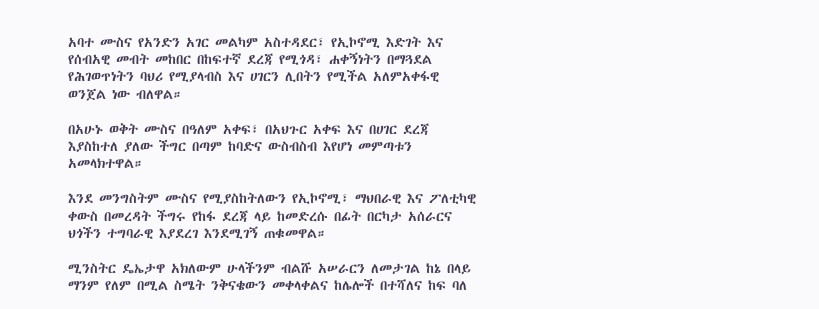አባተ ሙስና የአንድን አገር መልካም አስተዳደር፣ የኢኮኖሚ እድገት እና የሰብአዊ መብት መከበር በከፍተኛ ደረጃ የሚጎዳ፣ ሐቀኝነትን በማጓደል የሕገወጥነትን ባህሪ የሚያላብስ እና ሀገርን ሊበትን የሚችል አለምአቀፋዊ ወንጀል ነው ብለዋል።

በአሁኑ ወቅት ሙስና በዓለም አቀፍ፣ በአህጉር አቀፍ እና በሀገር ደረጃ እያስከተለ ያለው ችግር በጣም ከባድና ውስብስብ እየሆነ መምጣቱን አመላክተዋል።

እንደ መንግስትም ሙስና የሚያስከትለውን የኢኮኖሚ፣ ማህበራዊ እና ፖለቲካዊ ቀውስ በመረዳት ችግሩ የከፋ ደረጃ ላይ ከመድረሱ በፊት በርካታ አሰራርና ህጎችን ተግባራዊ እያደረገ እንደሚገኝ ጠቁመዋል።

ሚንስትር ዴኤታዋ አክለውም ሁላችንም ብልሹ አሠራርን ለመታገል ከኔ በላይ ማንም የለም በሚል ስሜት ንቅናቄውን መቀላቀልና ከሌሎች በተሻለና ከፍ ባለ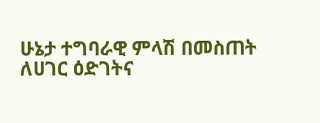ሁኔታ ተግባራዊ ምላሽ በመስጠት ለሀገር ዕድገትና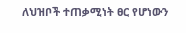ለህዝቦች ተጠቃሚነት ፀር የሆነውን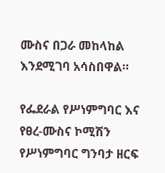ሙስና በጋራ መከላከል እንደሚገባ አሳስበዋል።

የፌደራል የሥነምግባር እና የፀረ-ሙስና ኮሚሽን የሥነምግባር ግንባታ ዘርፍ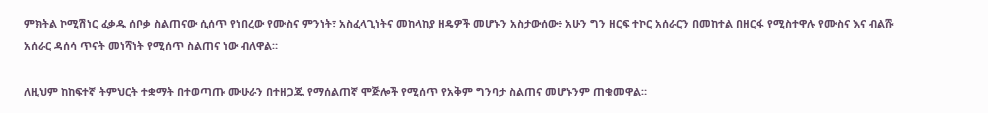ምክትል ኮሚሽነር ፈቃዱ ሰቦቃ ስልጠናው ሲሰጥ የነበረው የሙስና ምንነት፣ አስፈላጊነትና መከላከያ ዘዴዎች መሆኑን አስታውሰው፥ አሁን ግን ዘርፍ ተኮር አሰራርን በመከተል በዘርፋ የሚስተዋሉ የሙስና እና ብልሹ አሰራር ዳሰሳ ጥናት መነሻነት የሚሰጥ ስልጠና ነው ብለዋል።

ለዚህም ከከፍተኛ ትምህርት ተቋማት በተወጣጡ ሙሁራን በተዘጋጁ የማሰልጠኛ ሞጅሎች የሚሰጥ የአቅም ግንባታ ስልጠና መሆኑንም ጠቁመዋል።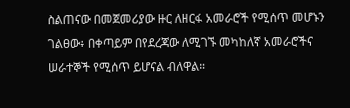ስልጠናው በመጀመሪያው ዙር ለዘርፋ አመራሮች የሚሰጥ መሆኑን ገልፀው፥ በቀጣይም በየደረጃው ለሚገኙ መካከለኛ አመራሮችና ሠራተኞች የሚሰጥ ይሆናል ብለዋል።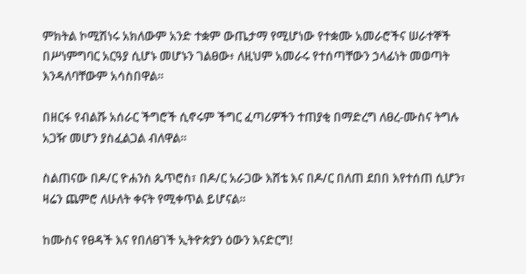ምክትል ኮሚሽነሩ አክለውም አንድ ተቋም ውጤታማ የሚሆነው የተቋሙ አመራሮችና ሠራተኞች በሥነምግባር አርዓያ ሲሆኑ መሆኑን ገልፀው፥ ለዚህም አመራሩ የተሰጣቸውን ኃላፊነት መወጣት እንዳለባቸውም አሳስበዋል።

በዘርፋ የብልሹ አሰራር ችግሮች ሲኖሩም ችግር ፈጣሪዎችን ተጠያቂ በማድረግ ለፀረ-ሙስና ትግሉ አጋዥ መሆን ያስፈልጋል ብለዋል።

ስልጠናው በዶ/ር ዮሐንስ ጴጥሮስ፣ በዶ/ር አራጋው እሸቴ እና በዶ/ር በለጠ ደበበ እየተሰጠ ሲሆን፣ ዛሬን ጨምሮ ለሁለት ቀናት የሚቀጥል ይሆናል።

ከሙስና የፀዳች እና የበለፀገች ኢትዮጵያን ዕውን እናድርግ!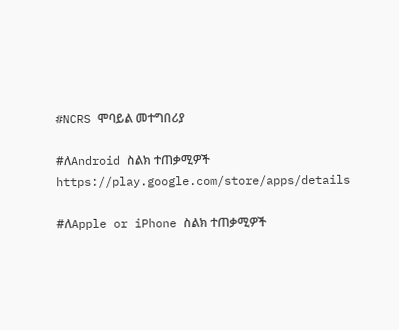#NCRS ሞባይል መተግበሪያ

#ለAndroid ስልክ ተጠቃሚዎች
https://play.google.com/store/apps/details

#ለApple or iPhone ስልክ ተጠቃሚዎች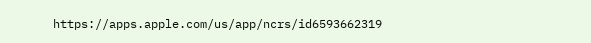https://apps.apple.com/us/app/ncrs/id6593662319